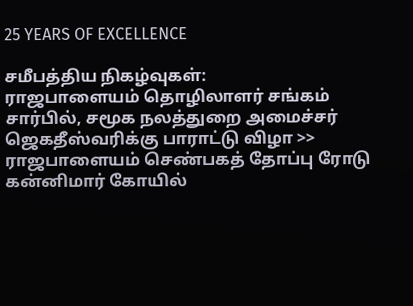25 YEARS OF EXCELLENCE

சமீபத்திய நிகழ்வுகள்:
ராஜபாளையம் தொழிலாளர் சங்கம் சார்பில், சமூக நலத்துறை அமைச்சர் ஜெகதீஸ்வரிக்கு பாராட்டு விழா >> ராஜபாளையம் செண்பகத் தோப்பு ரோடு கன்னிமார் கோயில்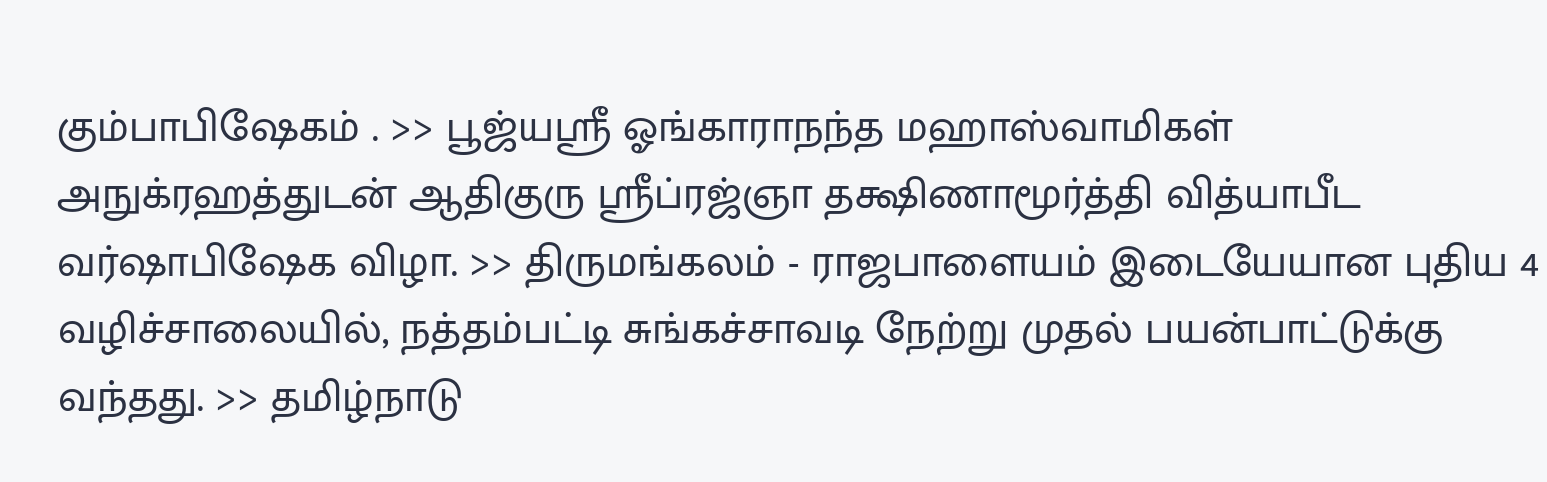கும்பாபிஷேகம் . >> பூஜ்யஸ்ரீ ஓங்காராநந்த மஹாஸ்வாமிகள் அநுக்ரஹத்துடன் ஆதிகுரு ஸ்ரீப்ரஜ்ஞா தக்ஷிணாமூர்த்தி வித்யாபீட வர்ஷாபிஷேக விழா. >> திருமங்கலம் - ராஜபாளையம் இடையேயான புதிய 4 வழிச்சாலையில், நத்தம்பட்டி சுங்கச்சாவடி நேற்று முதல் பயன்பாட்டுக்கு வந்தது. >> தமிழ்நாடு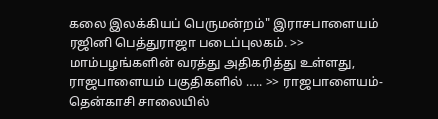கலை இலக்கியப் பெருமன்றம்" இராசபாளையம் ரஜினி பெத்துராஜா படைப்புலகம். >> மாம்பழங்களின் வரத்து அதிகரித்து உள்ளது, ராஜபாளையம் பகுதிகளில் ….. >> ராஜபாளையம்-தென்காசி சாலையில்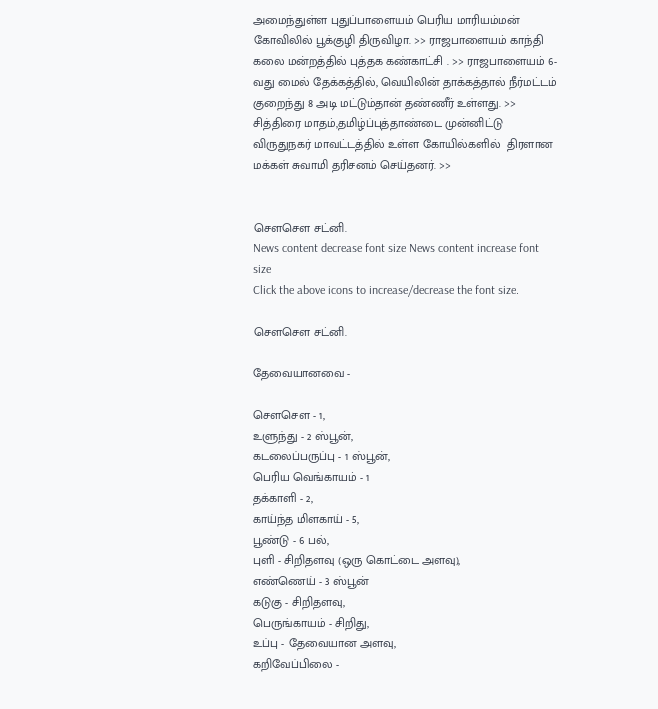அமைந்துள்ள புதுப்பாளையம் பெரிய மாரியம்மன் கோவிலில் பூக்குழி திருவிழா. >> ராஜபாளையம் காந்தி கலை மன்றத்தில் புத்தக கண்காட்சி . >> ராஜபாளையம் 6-வது மைல் தேக்கத்தில், வெயிலின் தாக்கத்தால் நீர்மட்டம் குறைந்து 8 அடி மட்டும்தான் தண்ணீர் உள்ளது. >> சித்திரை மாதம்,தமிழ்ப்புத்தாண்டை முன்னிட்டு விருதுநகர் மாவட்டத்தில் உள்ள கோயில்களில்  திரளான மக்கள் சுவாமி தரிசனம் செய்தனர். >>


சௌசௌ சட்னி.
News content decrease font size News content increase font size
Click the above icons to increase/decrease the font size.

சௌசௌ சட்னி.

தேவையானவை -

சௌசௌ - 1,
உளுந்து - 2 ஸ்பூன்,
கடலைப்பருப்பு - 1 ஸ்பூன்,
பெரிய வெங்காயம் - 1
தக்காளி - 2,
காய்ந்த மிளகாய் - 5,
பூண்டு - 6 பல்,
புளி - சிறிதளவு (ஒரு கொட்டை அளவு),
எண்ணெய் - 3 ஸ்பூன்
கடுகு - சிறிதளவு,
பெருங்காயம் - சிறிது,
உப்பு - தேவையான அளவு,
கறிவேப்பிலை -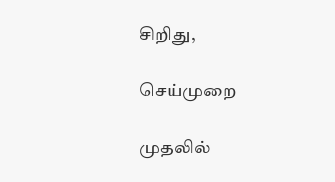சிறிது,

செய்முறை

முதலில்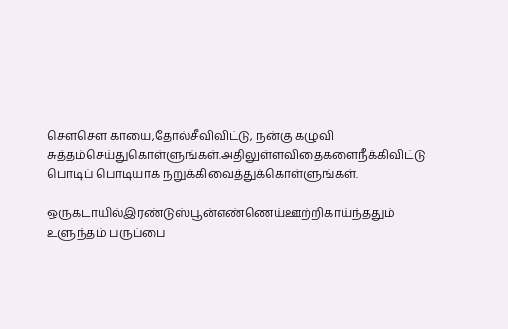சௌசௌ காயை,தோல்சீவிவிட்டு, நன்கு கழுவி சுத்தம்செய்துகொள்ளுங்கள்.அதிலுள்ளவிதைகளைநீக்கிவிட்டு பொடிப் பொடியாக நறுக்கிவைத்துக்கொள்ளுங்கள்.

ஒருகடாயில்இரண்டுஸ்பூன்எண்ணெய்ஊற்றிகாய்ந்ததும் உளுந்தம் பருப்பை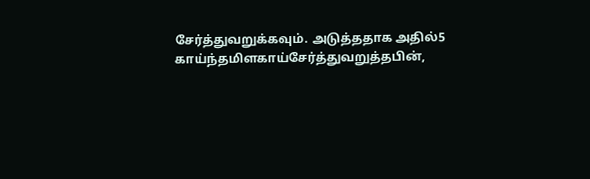சேர்த்துவறுக்கவும். அடுத்ததாக அதில்5 காய்ந்தமிளகாய்சேர்த்துவறுத்தபின்,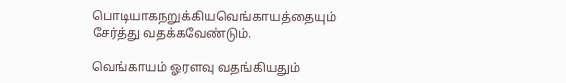பொடியாகநறுக்கியவெங்காயத்தையும் சேர்த்து வதக்கவேண்டும்.

வெங்காயம் ஓரளவு வதங்கியதும்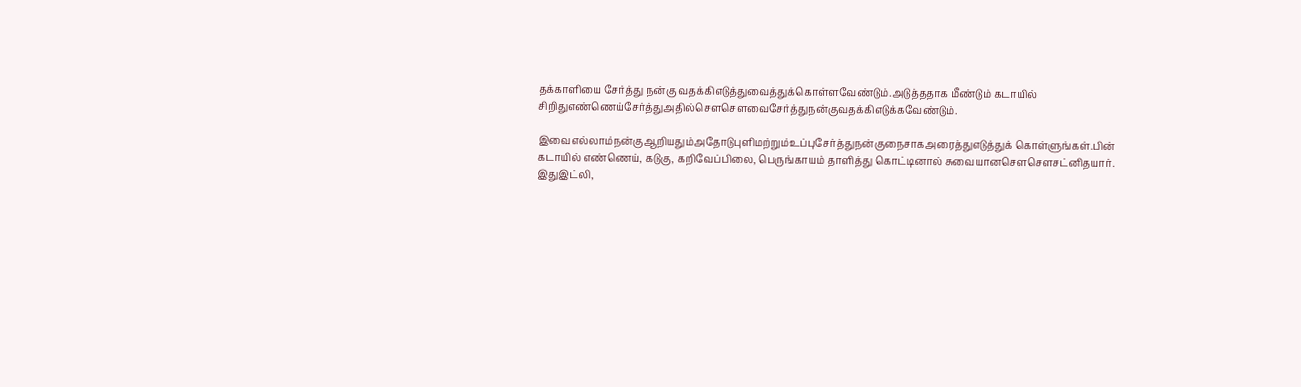தக்காளியை சேர்த்து நன்கு வதக்கிஎடுத்துவைத்துக்கொள்ளவேண்டும்.அடுத்ததாக மீண்டும் கடாயில் சிறிதுஎண்ணெய்சேர்த்துஅதில்சௌசௌவைசேர்த்துநன்குவதக்கிஎடுக்கவேண்டும்.

இவைஎல்லாம்நன்குஆறியதும்அதோடுபுளிமற்றும்உப்புசேர்த்துநன்குநைசாகஅரைத்துஎடுத்துக் கொள்ளுங்கள்.பின் கடாயில் எண்ணெய், கடுகு, கறிவேப்பிலை, பெருங்காயம் தாளித்து கொட்டினால் சுவையானசௌசௌசட்னிதயார். இதுஇட்லி,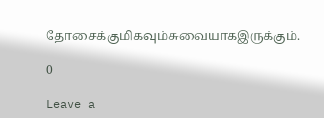தோசைக்குமிகவும்சுவையாகஇருக்கும்.

0

Leave a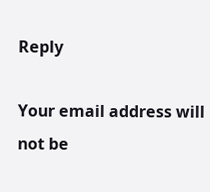Reply

Your email address will not be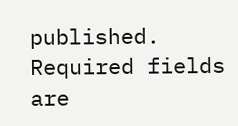published. Required fields are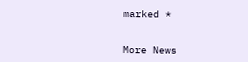marked *


More News